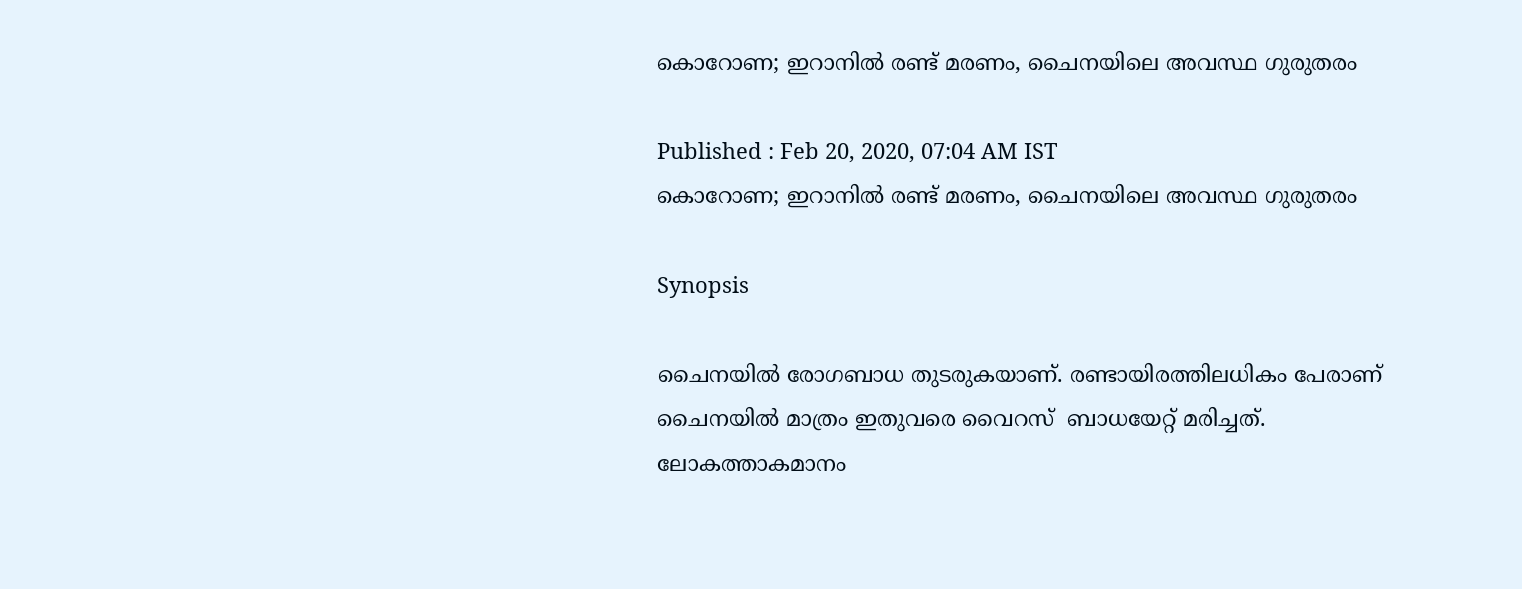കൊറോണ; ഇറാനില്‍ രണ്ട് മരണം, ചൈനയിലെ അവസ്ഥ ഗുരുതരം

Published : Feb 20, 2020, 07:04 AM IST
കൊറോണ; ഇറാനില്‍ രണ്ട് മരണം, ചൈനയിലെ അവസ്ഥ ഗുരുതരം

Synopsis

ചൈനയിൽ രോഗബാധ തുടരുകയാണ്. രണ്ടായിരത്തിലധികം പേരാണ് ചൈനയിൽ മാത്രം ഇതുവരെ വൈറസ്  ബാധയേറ്റ് മരിച്ചത്. ലോകത്താകമാനം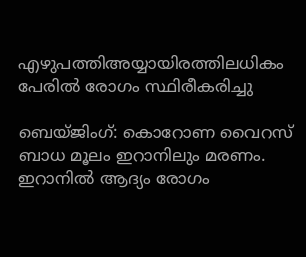എഴുപത്തിഅയ്യായിരത്തിലധികം പേരിൽ രോഗം സ്ഥിരീകരിച്ചു

ബെയ്ജിംഗ്: കൊറോണ വൈറസ് ബാധ മൂലം ഇറാനിലും മരണം. ഇറാനിൽ ആദ്യം രോഗം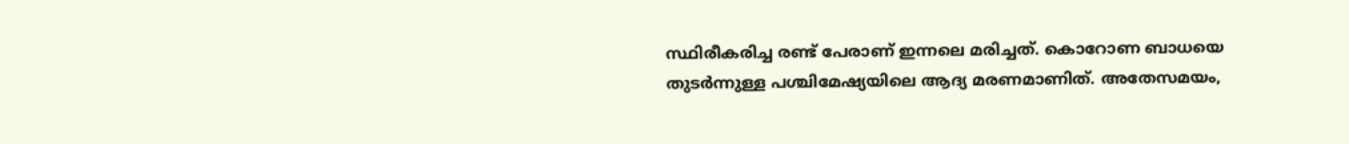സ്ഥിരീകരിച്ച രണ്ട് പേരാണ് ഇന്നലെ മരിച്ചത്. കൊറോണ ബാധയെ തുടർന്നുള്ള പശ്ചിമേഷ്യയിലെ ആദ്യ മരണമാണിത്. അതേസമയം,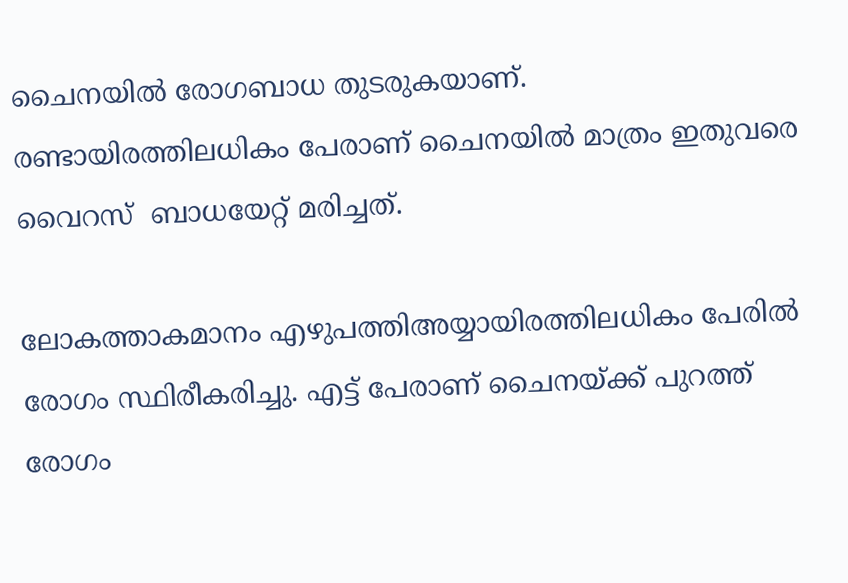ചൈനയിൽ രോഗബാധ തുടരുകയാണ്. രണ്ടായിരത്തിലധികം പേരാണ് ചൈനയിൽ മാത്രം ഇതുവരെ വൈറസ്  ബാധയേറ്റ് മരിച്ചത്.

ലോകത്താകമാനം എഴുപത്തിഅയ്യായിരത്തിലധികം പേരിൽ രോഗം സ്ഥിരീകരിച്ചു. എട്ട് പേരാണ് ചൈനയ്ക്ക് പുറത്ത് രോഗം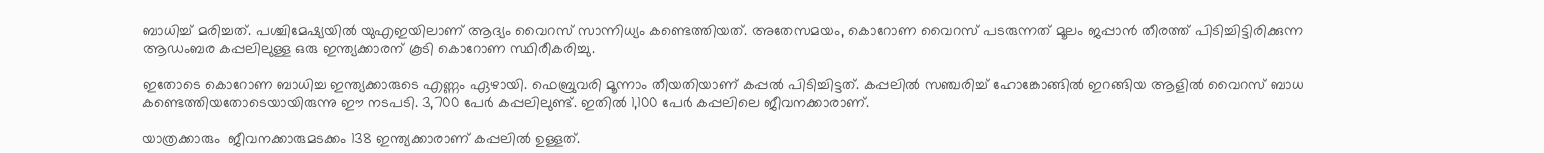ബാധിച്ച് മരിച്ചത്. പശ്ചിമേഷ്യയിൽ യുഎഇയിലാണ് ആദ്യം വൈറസ് സാന്നിധ്യം കണ്ടെത്തിയത്. അതേസമയം, കൊറോണ വൈറസ് പടരുന്നത് മൂലം ജപ്പാൻ തീരത്ത് പിടിച്ചിട്ടിരിക്കുന്ന ആഡംബര കപ്പലിലുള്ള ഒരു ഇന്ത്യക്കാരന് കൂടി കൊറോണ സ്ഥിരീകരിച്ചു.

ഇതോടെ കൊറോണ ബാധിച്ച ഇന്ത്യക്കാരുടെ എണ്ണം ഏഴായി. ഫെബ്രുവരി മൂന്നാം തീയതിയാണ് കപ്പൽ പിടിച്ചിട്ടത്. കപ്പലിൽ സഞ്ചരിച്ച് ഹോങ്കോങ്ങിൽ ഇറങ്ങിയ ആളിൽ വൈറസ് ബാധ കണ്ടെത്തിയതോടെയായിരുന്നു ഈ നടപടി. 3,700 പേർ കപ്പലിലുണ്ട്. ഇതിൽ 1,100 പേർ കപ്പലിലെ ജീവനക്കാരാണ്.

യാത്രക്കാരും  ജീവനക്കാരുമടക്കം 138 ഇന്ത്യക്കാരാണ് കപ്പലിൽ ഉള്ളത്.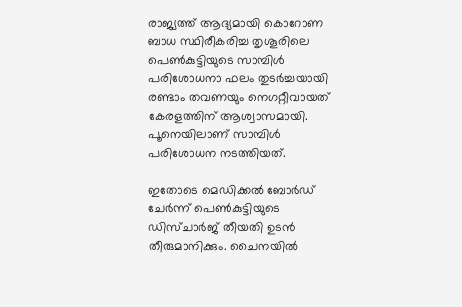രാജ്യത്ത് ആദ്യമായി കൊറോണ ബാധ സ്ഥിരീകരിച്ച തൃശൂരിലെ പെൺകുട്ടിയുടെ സാമ്പിൾ പരിശോധനാ ഫലം തുടർച്ചയായി രണ്ടാം തവണയും നെഗറ്റീവായത് കേരളത്തിന് ആശ്വാസമായി.
പൂനെയിലാണ് സാമ്പിൾ പരിശോധന നടത്തിയത്.

ഇതോടെ മെഡിക്കൽ ബോർഡ് ചേർന്ന് പെൺകുട്ടിയുടെ  ഡിസ്ചാർജ് തീയതി ഉടന്‍ തീരുമാനിക്കും. ചൈനയിൽ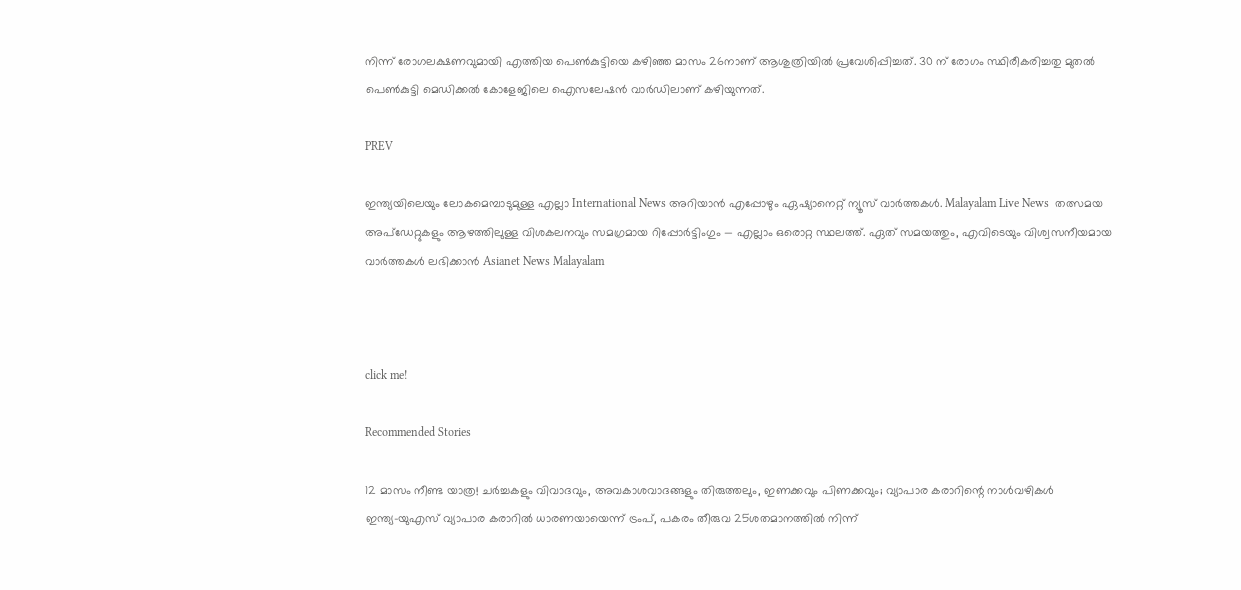നിന്ന് രോഗലക്ഷണവുമായി എത്തിയ പെൺകുട്ടിയെ കഴിഞ്ഞ മാസം 26നാണ് ആശുത്രിയിൽ പ്രവേശിപ്പിച്ചത്. 30 ന് രോഗം സ്ഥിരീകരിച്ചതു മുതൽ പെൺകുട്ടി മെഡിക്കൽ കോളേജിലെ ഐസലേഷൻ വാർഡിലാണ് കഴിയുന്നത്.

PREV

ഇന്ത്യയിലെയും ലോകമെമ്പാടുമുള്ള എല്ലാ International News അറിയാൻ എപ്പോഴും ഏഷ്യാനെറ്റ് ന്യൂസ് വാർത്തകൾ. Malayalam Live News  തത്സമയ അപ്‌ഡേറ്റുകളും ആഴത്തിലുള്ള വിശകലനവും സമഗ്രമായ റിപ്പോർട്ടിംഗും — എല്ലാം ഒരൊറ്റ സ്ഥലത്ത്. ഏത് സമയത്തും, എവിടെയും വിശ്വസനീയമായ വാർത്തകൾ ലഭിക്കാൻ Asianet News Malayalam



click me!

Recommended Stories

12 മാസം നീണ്ട യാത്ര! ചർച്ചകളും വിവാദവും, അവകാശവാദങ്ങളും തിരുത്തലും, ഇണക്കവും പിണക്കവും; വ്യാപാര കരാറിന്റെ നാൾവഴികൾ
ഇന്ത്യ-യുഎസ് വ്യാപാര കരാറിൽ ധാരണയായെന്ന് ട്രംപ്, പകരം തീരുവ 25ശതമാനത്തിൽ നിന്ന്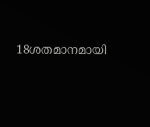18ശതമാനമായി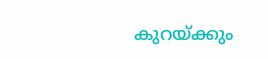കുറയ്ക്കും